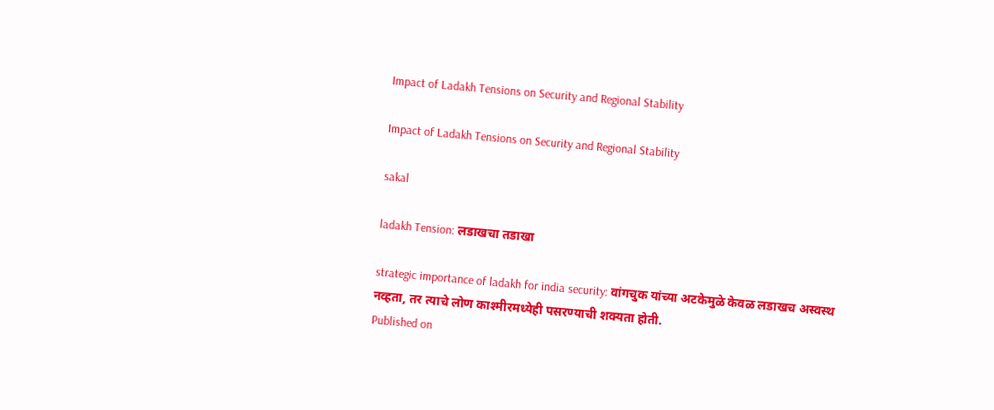Impact of Ladakh Tensions on Security and Regional Stability

Impact of Ladakh Tensions on Security and Regional Stability

sakal

ladakh Tension: लडाखचा तडाखा

strategic importance of ladakh for india security: वांगचुक यांच्या अटकेमुळे केवळ लडाखच अस्वस्थ नव्हता, तर त्याचे लोण काश्मीरमध्येही पसरण्याची शक्यता होती.
Published on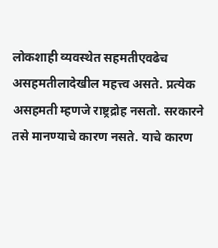लोकशाही व्यवस्थेत सहमतीएवढेच असहमतीलादेखील महत्त्व असते. प्रत्येक असहमती म्हणजे राष्ट्रद्रोह नसतो. सरकारने तसे मानण्याचे कारण नसते. याचे कारण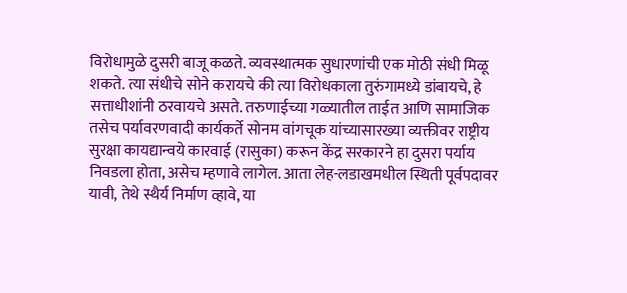विरोधामुळे दुसरी बाजू कळते. व्यवस्थात्मक सुधारणांची एक मोठी संधी मिळू शकते. त्या संधीचे सोने करायचे की त्या विरोधकाला तुरुंगामध्ये डांबायचे, हे सत्ताधीशांनी ठरवायचे असते. तरुणाईच्या गळ्यातील ताईत आणि सामाजिक तसेच पर्यावरणवादी कार्यकर्ते सोनम वांगचूक यांच्यासारख्या व्यक्तीवर राष्ट्रीय सुरक्षा कायद्यान्वये कारवाई (रासुका) करून केंद्र सरकारने हा दुसरा पर्याय निवडला होता, असेच म्हणावे लागेल. आता लेह-लडाखमधील स्थिती पूर्वपदावर यावी, तेथे स्थैर्य निर्माण व्हावे, या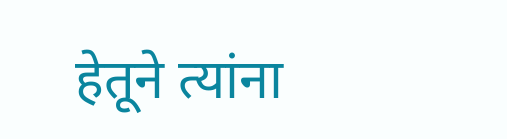हेतूने त्यांना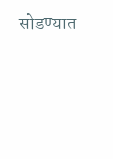सोडण्यात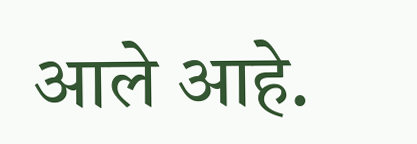आले आहे.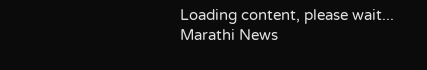Loading content, please wait...
Marathi News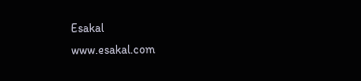Esakal
www.esakal.com